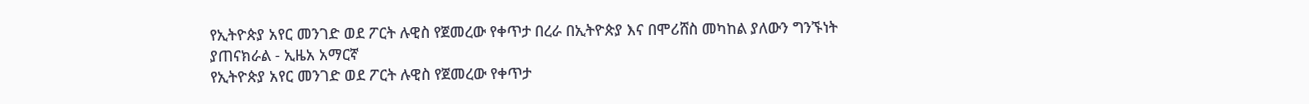የኢትዮጵያ አየር መንገድ ወደ ፖርት ሉዊስ የጀመረው የቀጥታ በረራ በኢትዮጵያ እና በሞሪሸስ መካከል ያለውን ግንኙነት ያጠናክራል - ኢዜአ አማርኛ
የኢትዮጵያ አየር መንገድ ወደ ፖርት ሉዊስ የጀመረው የቀጥታ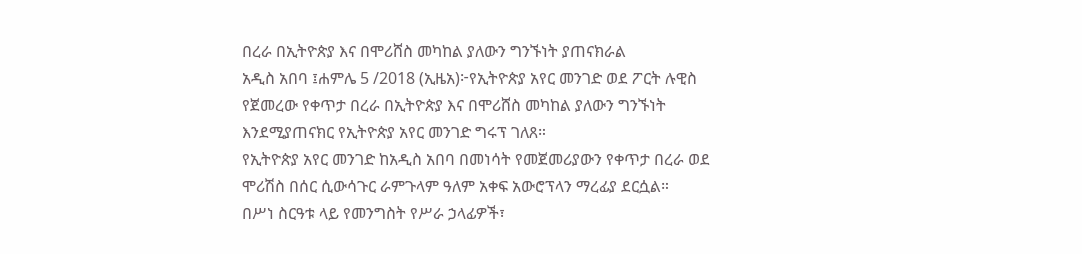በረራ በኢትዮጵያ እና በሞሪሸስ መካከል ያለውን ግንኙነት ያጠናክራል
አዲስ አበባ ፤ሐምሌ 5 /2018 (ኢዜአ)፦የኢትዮጵያ አየር መንገድ ወደ ፖርት ሉዊስ የጀመረው የቀጥታ በረራ በኢትዮጵያ እና በሞሪሸስ መካከል ያለውን ግንኙነት እንደሚያጠናክር የኢትዮጵያ አየር መንገድ ግሩፕ ገለጸ።
የኢትዮጵያ አየር መንገድ ከአዲስ አበባ በመነሳት የመጀመሪያውን የቀጥታ በረራ ወደ ሞሪሽስ በሰር ሲውሳጉር ራምጉላም ዓለም አቀፍ አውሮፕላን ማረፊያ ደርሷል።
በሥነ ስርዓቱ ላይ የመንግስት የሥራ ኃላፊዎች፣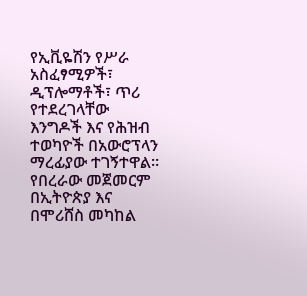የኢቪዬሽን የሥራ አስፈፃሚዎች፣ ዲፕሎማቶች፣ ጥሪ የተደረገላቸው እንግዶች እና የሕዝብ ተወካዮች በአውሮፕላን ማረፊያው ተገኝተዋል።
የበረራው መጀመርም በኢትዮጵያ እና በሞሪሸስ መካከል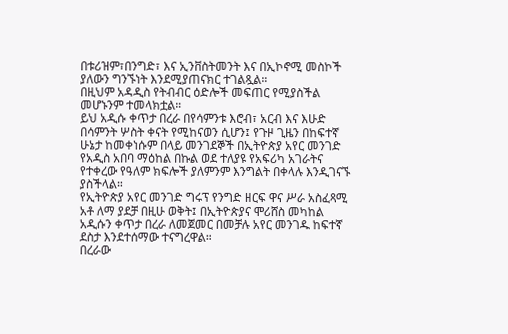በቱሪዝም፣በንግድ፣ እና ኢንቨስትመንት እና በኢኮኖሚ መስኮች ያለውን ግንኙነት እንደሚያጠናክር ተገልጿል።
በዚህም አዳዲስ የትብብር ዕድሎች መፍጠር የሚያስችል መሆኑንም ተመላክቷል።
ይህ አዲሱ ቀጥታ በረራ በየሳምንቱ እሮብ፣ አርብ እና እሁድ በሳምንት ሦስት ቀናት የሚከናወን ሲሆን፤ የጉዞ ጊዜን በከፍተኛ ሁኔታ ከመቀነሱም በላይ መንገደኞች በኢትዮጵያ አየር መንገድ የአዲስ አበባ ማዕከል በኩል ወደ ተለያዩ የአፍሪካ አገራትና የተቀረው የዓለም ክፍሎች ያለምንም እንግልት በቀላሉ እንዲገናኙ ያስችላል።
የኢትዮጵያ አየር መንገድ ግሩፕ የንግድ ዘርፍ ዋና ሥራ አስፈጻሚ አቶ ለማ ያደቻ በዚሁ ወቅት፤ በኢትዮጵያና ሞሪሸስ መካከል አዲሱን ቀጥታ በረራ ለመጀመር በመቻሉ አየር መንገዱ ከፍተኛ ደስታ እንደተሰማው ተናግረዋል።
በረራው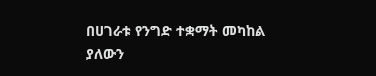በሀገራቱ የንግድ ተቋማት መካከል ያለውን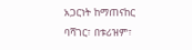አጋርነት ከማጠናከር ባሻገር፣ በቱሪዝም፣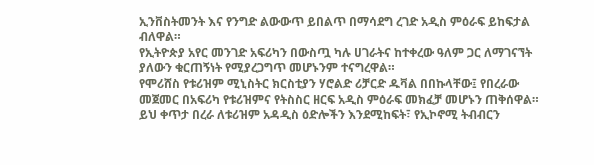ኢንቨስትመንት እና የንግድ ልውውጥ ይበልጥ በማሳደግ ረገድ አዲስ ምዕራፍ ይከፍታል ብለዋል።
የኢትዮጵያ አየር መንገድ አፍሪካን በውስጧ ካሉ ሀገራትና ከተቀረው ዓለም ጋር ለማገናኘት ያለውን ቁርጠኝነት የሚያረጋግጥ መሆኑንም ተናግረዋል።
የሞሪሸስ የቱሪዝም ሚኒስትር ክርስቲያን ሃሮልድ ሪቻርድ ዱቫል በበኩላቸው፤ የበረራው መጀመር በአፍሪካ የቱሪዝምና የትስስር ዘርፍ አዲስ ምዕራፍ መክፈቻ መሆኑን ጠቅሰዋል።
ይህ ቀጥታ በረራ ለቱሪዝም አዳዲስ ዕድሎችን እንደሚከፍት፣ የኢኮኖሚ ትብብርን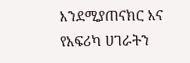እንደሚያጠናክር እና የአፍሪካ ሀገራትን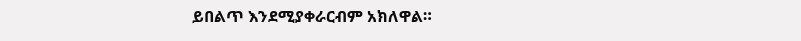ይበልጥ እንደሚያቀራርብም አክለዋል።